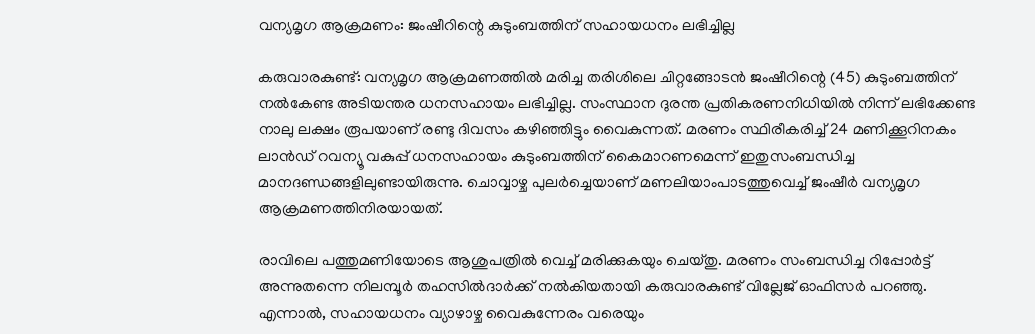വന്യമൃഗ ആക്രമണം: ജംഷീറിന്റെ കുടുംബത്തിന് സഹായധനം ലഭിച്ചില്ല

കരുവാരകുണ്ട്: വന്യമൃഗ ആക്രമണത്തിൽ മരിച്ച തരിശിലെ ചിറ്റങ്ങോടൻ ജംഷീറിന്റെ (45) കുടുംബത്തിന് നൽകേണ്ട അടിയന്തര ധനസഹായം ലഭിച്ചില്ല. സംസ്ഥാന ദുരന്ത പ്രതികരണനിധിയിൽ നിന്ന് ലഭിക്കേണ്ട നാലു ലക്ഷം രൂപയാണ് രണ്ടു ദിവസം കഴിഞ്ഞിട്ടും വൈകുന്നത്. മരണം സ്ഥിരീകരിച്ച് 24 മണിക്കൂറിനകം ലാൻഡ് റവന്യൂ വകുപ്പ് ധനസഹായം കുടുംബത്തിന് കൈമാറണമെന്ന് ഇതുസംബന്ധിച്ച മാനദണ്ഡങ്ങളിലുണ്ടായിരുന്നു. ചൊവ്വാഴ്ച പുലർച്ചെയാണ് മണലിയാംപാടത്തുവെച്ച് ജംഷീർ വന്യമൃഗ ആക്രമണത്തിനിരയായത്.

രാവിലെ പത്തുമണിയോടെ ആശുപത്രിൽ വെച്ച് മരിക്കുകയും ചെയ്തു. മരണം സംബന്ധിച്ച റിപ്പോർട്ട് അന്നുതന്നെ നിലമ്പൂർ തഹസിൽദാർക്ക് നൽകിയതായി കരുവാരകുണ്ട് വില്ലേജ് ഓഫിസർ പറഞ്ഞു. എന്നാൽ, സഹായധനം വ്യാഴാഴ്ച വൈകുന്നേരം വരെയും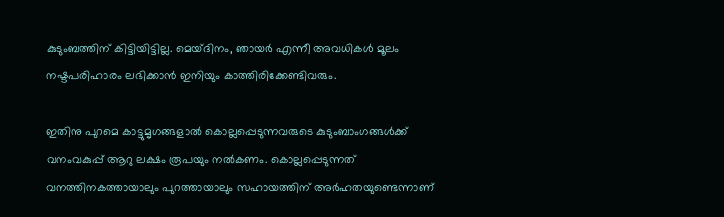കുടുംബത്തിന് കിട്ടിയിട്ടില്ല. മെയ്ദിനം, ഞായർ എന്നീ അവധികൾ മൂലം നഷ്ടപരിഹാരം ലഭിക്കാൻ ഇനിയും കാത്തിരിക്കേണ്ടിവരും.

ഇതിനു പുറമെ കാട്ടുമൃഗങ്ങളാൽ കൊല്ലപ്പെടുന്നവരുടെ കുടുംബാംഗങ്ങൾക്ക് വനംവകുപ്പ് ആറു ലക്ഷം രൂപയും നൽകണം. കൊല്ലപ്പെടുന്നത് വനത്തിനകത്തായാലും പുറത്തായാലും സഹായത്തിന് അർഹതയുണ്ടെന്നാണ്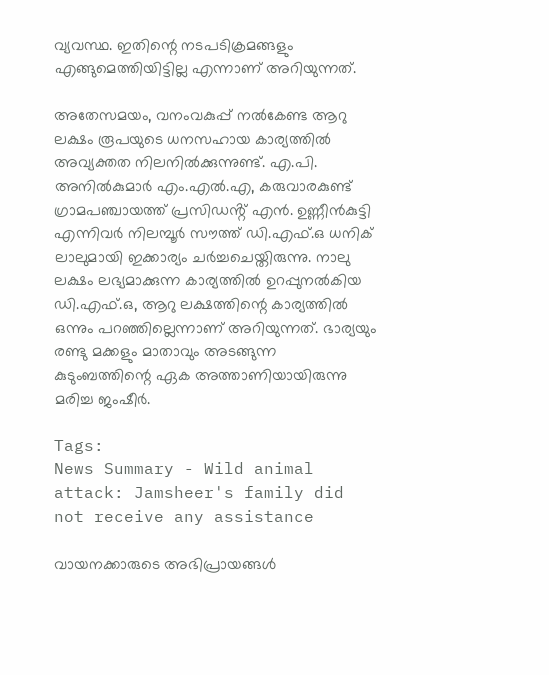വ്യവസ്ഥ. ഇതിന്റെ നടപടിക്രമങ്ങളും എങ്ങുമെത്തിയിട്ടില്ല എന്നാണ് അറിയുന്നത്.

അതേസമയം, വനംവകുപ്പ് നൽകേണ്ട ആറു ലക്ഷം രൂപയുടെ ധനസഹായ കാര്യത്തിൽ അവ്യക്തത നിലനിൽക്കുന്നുണ്ട്. എ.പി. അനിൽകുമാർ എം.എൽ.എ, കരുവാരകുണ്ട് ഗ്രാമപഞ്ചായത്ത് പ്രസിഡൻ്റ് എൻ. ഉണ്ണീൻകുട്ടി എന്നിവർ നിലമ്പൂർ സൗത്ത് ഡി.എഫ്.ഒ ധനിക് ലാലുമായി ഇക്കാര്യം ചർച്ചചെയ്തിരുന്നു. നാലു ലക്ഷം ലഭ്യമാക്കുന്ന കാര്യത്തിൽ ഉറപ്പുനൽകിയ ഡി.എഫ്.ഒ, ആറു ലക്ഷത്തിന്റെ കാര്യത്തിൽ ഒന്നും പറഞ്ഞില്ലെന്നാണ് അറിയുന്നത്. ഭാര്യയും രണ്ടു മക്കളും മാതാവും അടങ്ങുന്ന കുടുംബത്തിന്റെ ഏക അത്താണിയായിരുന്നു മരിച്ച ജംഷീർ.

Tags:
News Summary - Wild animal attack: Jamsheer's family did not receive any assistance

വായനക്കാരുടെ അഭിപ്രായങ്ങള്‍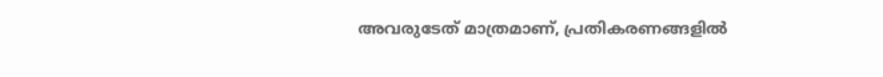അവരുടേത് മാത്രമാണ്, പ്രതികരണങ്ങളിൽ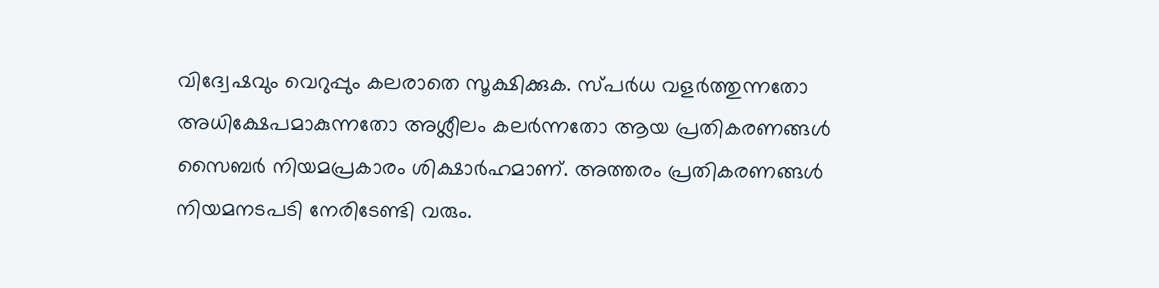വിദ്വേഷവും വെറുപ്പും കലരാതെ സൂക്ഷിക്കുക. സ്പർധ വളർത്തുന്നതോ അധിക്ഷേപമാകുന്നതോ അശ്ലീലം കലർന്നതോ ആയ പ്രതികരണങ്ങൾ സൈബർ നിയമപ്രകാരം ശിക്ഷാർഹമാണ്. അത്തരം പ്രതികരണങ്ങൾ നിയമനടപടി നേരിടേണ്ടി വരും.